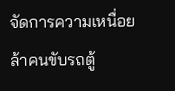จัดการความเหนื่อยล้าคนขับรถตู้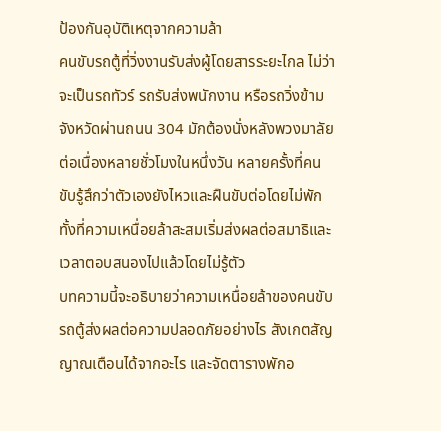ป้องกันอุบัติเหตุจากความล้า
คนขับรถตู้ที่วิ่งงานรับส่งผู้โดยสารระยะไกล ไม่ว่าจะเป็นรถทัวร์ รถรับส่งพนักงาน หรือรถวิ่งข้ามจังหวัดผ่านถนน 304 มักต้องนั่งหลังพวงมาลัยต่อเนื่องหลายชั่วโมงในหนึ่งวัน หลายครั้งที่คนขับรู้สึกว่าตัวเองยังไหวและฝืนขับต่อโดยไม่พัก ทั้งที่ความเหนื่อยล้าสะสมเริ่มส่งผลต่อสมาธิและเวลาตอบสนองไปแล้วโดยไม่รู้ตัว
บทความนี้จะอธิบายว่าความเหนื่อยล้าของคนขับรถตู้ส่งผลต่อความปลอดภัยอย่างไร สังเกตสัญญาณเตือนได้จากอะไร และจัดตารางพักอ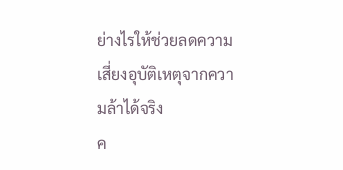ย่างไรให้ช่วยลดความเสี่ยงอุบัติเหตุจากความล้าได้จริง
ค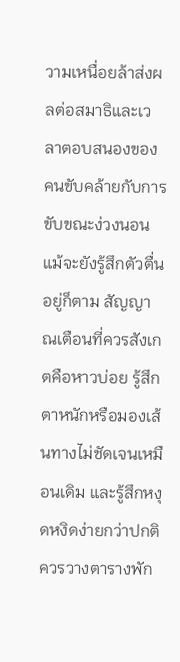วามเหนื่อยล้าส่งผลต่อสมาธิและเวลาตอบสนองของคนขับคล้ายกับการขับขณะง่วงนอน แม้จะยังรู้สึกตัวตื่นอยู่ก็ตาม สัญญาณเตือนที่ควรสังเกตคือหาวบ่อย รู้สึกตาหนักหรือมองเส้นทางไม่ชัดเจนเหมือนเดิม และรู้สึกหงุดหงิดง่ายกว่าปกติ ควรวางตารางพัก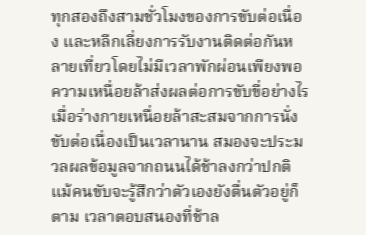ทุกสองถึงสามชั่วโมงของการขับต่อเนื่อง และหลีกเลี่ยงการรับงานติดต่อกันหลายเที่ยวโดยไม่มีเวลาพักผ่อนเพียงพอ
ความเหนื่อยล้าส่งผลต่อการขับขี่อย่างไร
เมื่อร่างกายเหนื่อยล้าสะสมจากการนั่งขับต่อเนื่องเป็นเวลานาน สมองจะประมวลผลข้อมูลจากถนนได้ช้าลงกว่าปกติ แม้คนขับจะรู้สึกว่าตัวเองยังตื่นตัวอยู่ก็ตาม เวลาตอบสนองที่ช้าล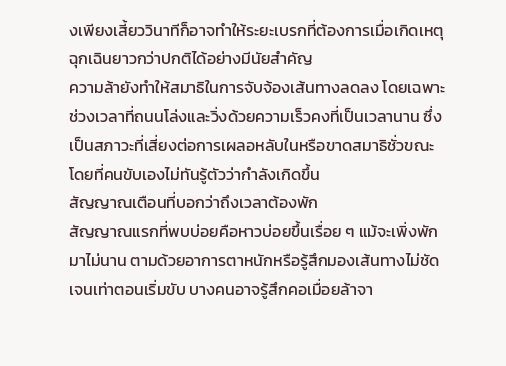งเพียงเสี้ยววินาทีก็อาจทำให้ระยะเบรกที่ต้องการเมื่อเกิดเหตุฉุกเฉินยาวกว่าปกติได้อย่างมีนัยสำคัญ
ความล้ายังทำให้สมาธิในการจับจ้องเส้นทางลดลง โดยเฉพาะช่วงเวลาที่ถนนโล่งและวิ่งด้วยความเร็วคงที่เป็นเวลานาน ซึ่งเป็นสภาวะที่เสี่ยงต่อการเผลอหลับในหรือขาดสมาธิชั่วขณะโดยที่คนขับเองไม่ทันรู้ตัวว่ากำลังเกิดขึ้น
สัญญาณเตือนที่บอกว่าถึงเวลาต้องพัก
สัญญาณแรกที่พบบ่อยคือหาวบ่อยขึ้นเรื่อย ๆ แม้จะเพิ่งพักมาไม่นาน ตามด้วยอาการตาหนักหรือรู้สึกมองเส้นทางไม่ชัดเจนเท่าตอนเริ่มขับ บางคนอาจรู้สึกคอเมื่อยล้าจา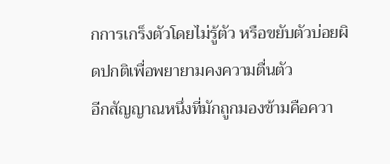กการเกร็งตัวโดยไม่รู้ตัว หรือขยับตัวบ่อยผิดปกติเพื่อพยายามคงความตื่นตัว
อีกสัญญาณหนึ่งที่มักถูกมองข้ามคือควา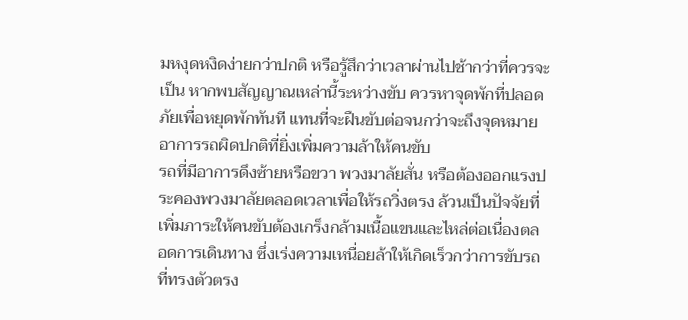มหงุดหงิดง่ายกว่าปกติ หรือรู้สึกว่าเวลาผ่านไปช้ากว่าที่ควรจะเป็น หากพบสัญญาณเหล่านี้ระหว่างขับ ควรหาจุดพักที่ปลอดภัยเพื่อหยุดพักทันที แทนที่จะฝืนขับต่อจนกว่าจะถึงจุดหมาย
อาการรถผิดปกติที่ยิ่งเพิ่มความล้าให้คนขับ
รถที่มีอาการดึงซ้ายหรือขวา พวงมาลัยสั่น หรือต้องออกแรงประคองพวงมาลัยตลอดเวลาเพื่อให้รถวิ่งตรง ล้วนเป็นปัจจัยที่เพิ่มภาระให้คนขับต้องเกร็งกล้ามเนื้อแขนและไหล่ต่อเนื่องตลอดการเดินทาง ซึ่งเร่งความเหนื่อยล้าให้เกิดเร็วกว่าการขับรถที่ทรงตัวตรง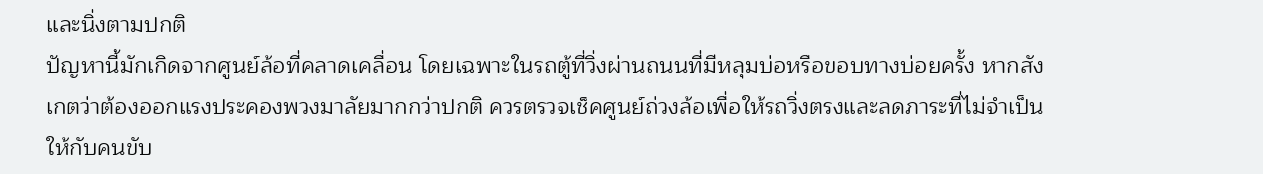และนิ่งตามปกติ
ปัญหานี้มักเกิดจากศูนย์ล้อที่คลาดเคลื่อน โดยเฉพาะในรถตู้ที่วิ่งผ่านถนนที่มีหลุมบ่อหรือขอบทางบ่อยครั้ง หากสังเกตว่าต้องออกแรงประคองพวงมาลัยมากกว่าปกติ ควรตรวจเช็คศูนย์ถ่วงล้อเพื่อให้รถวิ่งตรงและลดภาระที่ไม่จำเป็นให้กับคนขับ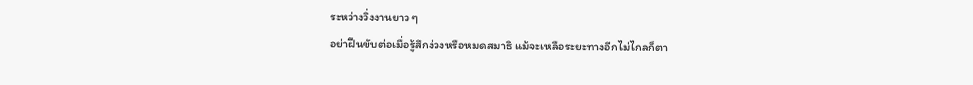ระหว่างวิ่งงานยาว ๆ
อย่าฝืนขับต่อเมื่อรู้สึกง่วงหรือหมดสมาธิ แม้จะเหลือระยะทางอีกไม่ไกลก็ตา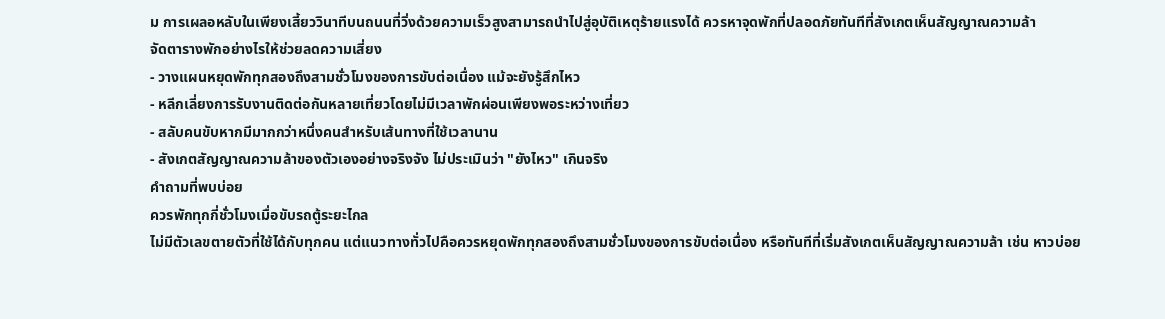ม การเผลอหลับในเพียงเสี้ยววินาทีบนถนนที่วิ่งด้วยความเร็วสูงสามารถนำไปสู่อุบัติเหตุร้ายแรงได้ ควรหาจุดพักที่ปลอดภัยทันทีที่สังเกตเห็นสัญญาณความล้า
จัดตารางพักอย่างไรให้ช่วยลดความเสี่ยง
- วางแผนหยุดพักทุกสองถึงสามชั่วโมงของการขับต่อเนื่อง แม้จะยังรู้สึกไหว
- หลีกเลี่ยงการรับงานติดต่อกันหลายเที่ยวโดยไม่มีเวลาพักผ่อนเพียงพอระหว่างเที่ยว
- สลับคนขับหากมีมากกว่าหนึ่งคนสำหรับเส้นทางที่ใช้เวลานาน
- สังเกตสัญญาณความล้าของตัวเองอย่างจริงจัง ไม่ประเมินว่า "ยังไหว" เกินจริง
คำถามที่พบบ่อย
ควรพักทุกกี่ชั่วโมงเมื่อขับรถตู้ระยะไกล
ไม่มีตัวเลขตายตัวที่ใช้ได้กับทุกคน แต่แนวทางทั่วไปคือควรหยุดพักทุกสองถึงสามชั่วโมงของการขับต่อเนื่อง หรือทันทีที่เริ่มสังเกตเห็นสัญญาณความล้า เช่น หาวบ่อย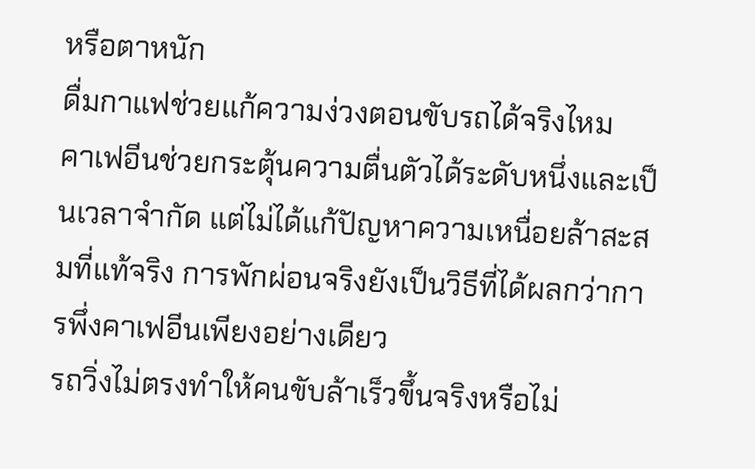หรือตาหนัก
ดื่มกาแฟช่วยแก้ความง่วงตอนขับรถได้จริงไหม
คาเฟอีนช่วยกระตุ้นความตื่นตัวได้ระดับหนึ่งและเป็นเวลาจำกัด แต่ไม่ได้แก้ปัญหาความเหนื่อยล้าสะสมที่แท้จริง การพักผ่อนจริงยังเป็นวิธีที่ได้ผลกว่าการพึ่งคาเฟอีนเพียงอย่างเดียว
รถวิ่งไม่ตรงทำให้คนขับล้าเร็วขึ้นจริงหรือไม่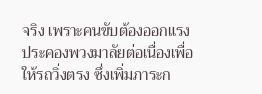จริง เพราะคนขับต้องออกแรงประคองพวงมาลัยต่อเนื่องเพื่อให้รถวิ่งตรง ซึ่งเพิ่มภาระก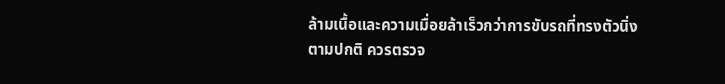ล้ามเนื้อและความเมื่อยล้าเร็วกว่าการขับรถที่ทรงตัวนิ่งตามปกติ ควรตรวจ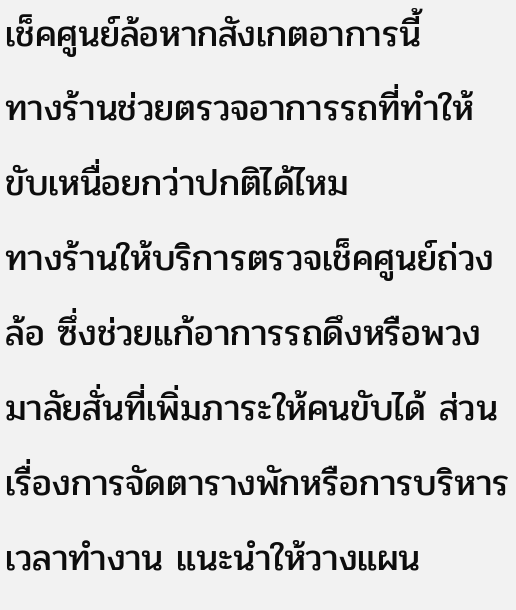เช็คศูนย์ล้อหากสังเกตอาการนี้
ทางร้านช่วยตรวจอาการรถที่ทำให้ขับเหนื่อยกว่าปกติได้ไหม
ทางร้านให้บริการตรวจเช็คศูนย์ถ่วงล้อ ซึ่งช่วยแก้อาการรถดึงหรือพวงมาลัยสั่นที่เพิ่มภาระให้คนขับได้ ส่วนเรื่องการจัดตารางพักหรือการบริหารเวลาทำงาน แนะนำให้วางแผน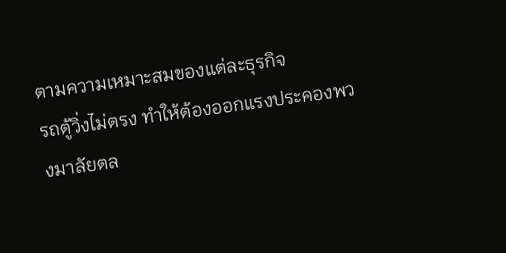ตามความเหมาะสมของแต่ละธุรกิจ
รถตู้วิ่งไม่ตรง ทำให้ต้องออกแรงประคองพวงมาลัยตล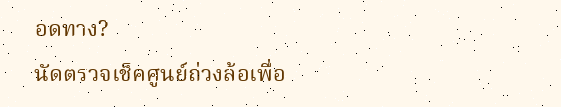อดทาง?
นัดตรวจเช็คศูนย์ถ่วงล้อเพื่อ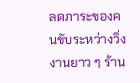ลดภาระของคนขับระหว่างวิ่งงานยาว ๆ ร้าน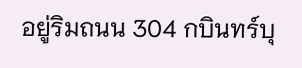อยู่ริมถนน 304 กบินทร์บุ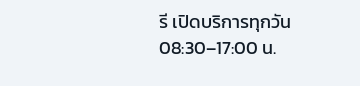รี เปิดบริการทุกวัน 08:30–17:00 น.